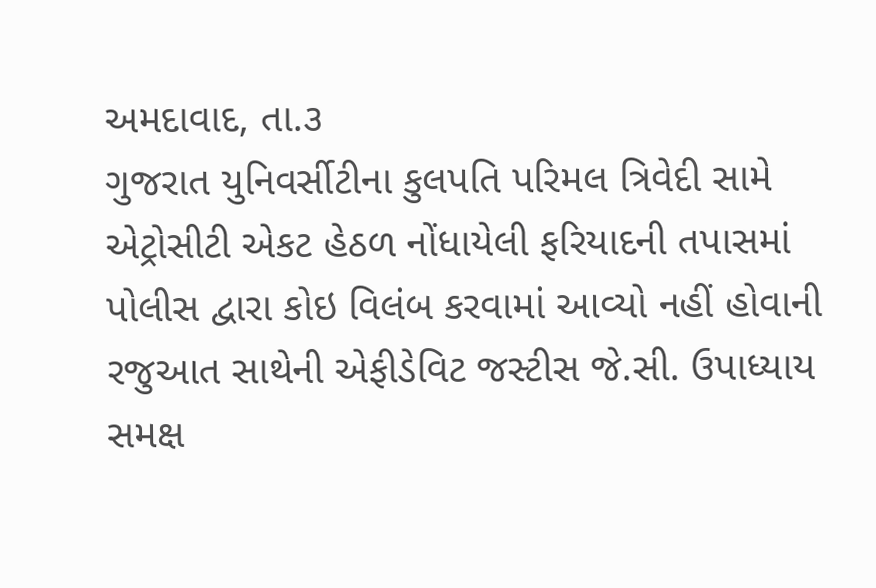અમદાવાદ, તા.૩
ગુજરાત યુનિવર્સીટીના કુલપતિ પરિમલ ત્રિવેદી સામે એટ્રોસીટી એકટ હેઠળ નોંધાયેલી ફરિયાદની તપાસમાં પોલીસ દ્વારા કોઇ વિલંબ કરવામાં આવ્યો નહીં હોવાની રજુઆત સાથેની એફીડેવિટ જસ્ટીસ જે.સી. ઉપાધ્યાય સમક્ષ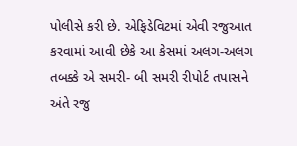પોલીસે કરી છે. એફિડેવિટમાં એવી રજુઆત કરવામાં આવી છેકે આ કેસમાં અલગ-અલગ તબક્કે એ સમરી- બી સમરી રીપોર્ટ તપાસને અંતે રજુ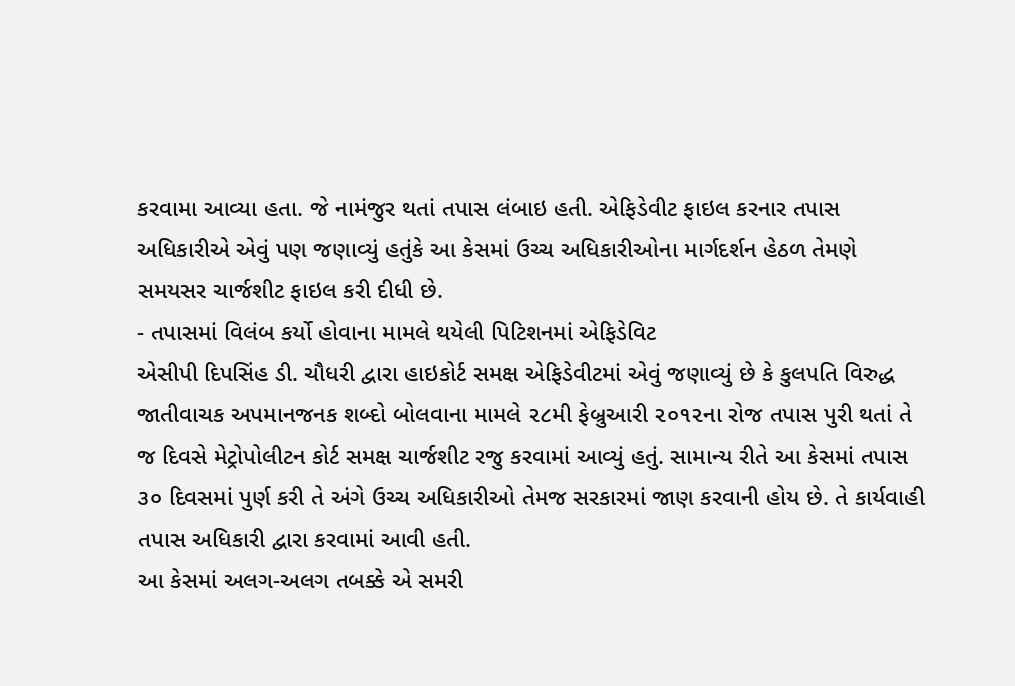કરવામા આવ્યા હતા. જે નામંજુર થતાં તપાસ લંબાઇ હતી. એફિડેવીટ ફાઇલ કરનાર તપાસ અધિકારીએ એવું પણ જણાવ્યું હતુંકે આ કેસમાં ઉચ્ચ અધિકારીઓના માર્ગદર્શન હેઠળ તેમણે સમયસર ચાર્જશીટ ફાઇલ કરી દીધી છે.
- તપાસમાં વિલંબ કર્યો હોવાના મામલે થયેલી પિટિશનમાં એફિડેવિટ
એસીપી દિપસિંહ ડી. ચૌધરી દ્વારા હાઇકોર્ટ સમક્ષ એફિડેવીટમાં એવું જણાવ્યું છે કે કુલપતિ વિરુદ્ધ જાતીવાચક અપમાનજનક શબ્દો બોલવાના મામલે ૨૮મી ફેબ્રુઆરી ૨૦૧૨ના રોજ તપાસ પુરી થતાં તે જ દિવસે મેટ્રોપોલીટન કોર્ટ સમક્ષ ચાર્જશીટ રજુ કરવામાં આવ્યું હતું. સામાન્ય રીતે આ કેસમાં તપાસ ૩૦ દિવસમાં પુર્ણ કરી તે અંગે ઉચ્ચ અધિકારીઓ તેમજ સરકારમાં જાણ કરવાની હોય છે. તે કાર્યવાહી તપાસ અધિકારી દ્વારા કરવામાં આવી હતી.
આ કેસમાં અલગ-અલગ તબક્કે એ સમરી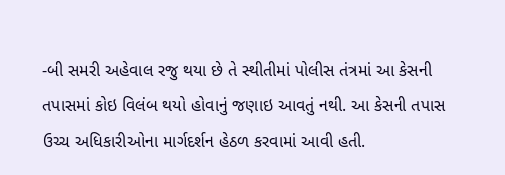-બી સમરી અહેવાલ રજુ થયા છે તે સ્થીતીમાં પોલીસ તંત્રમાં આ કેસની તપાસમાં કોઇ વિલંબ થયો હોવાનું જણાઇ આવતું નથી. આ કેસની તપાસ ઉચ્ચ અધિકારીઓના માર્ગદર્શન હેઠળ કરવામાં આવી હતી.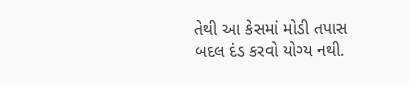તેથી આ કેસમાં મોડી તપાસ બદલ દંડ કરવો યોગ્ય નથી.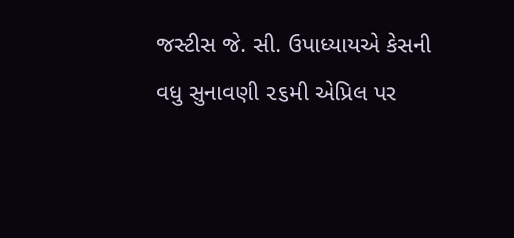જસ્ટીસ જે. સી. ઉપાધ્યાયએ કેસની વધુ સુનાવણી ૨૬મી એપ્રિલ પર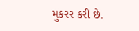મુકરર કરી છે.